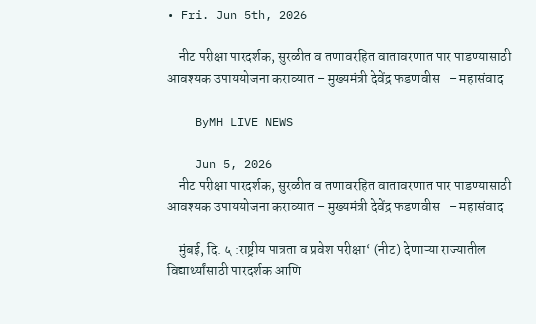• Fri. Jun 5th, 2026

    नीट परीक्षा पारदर्शक, सुरळीत व तणावरहित वातावरणात पार पाडण्यासाठी आवश्यक उपाययोजना कराव्यात – मुख्यमंत्री देवेंद्र फडणवीस   – महासंवाद

    ByMH LIVE NEWS

    Jun 5, 2026
    नीट परीक्षा पारदर्शक, सुरळीत व तणावरहित वातावरणात पार पाडण्यासाठी आवश्यक उपाययोजना कराव्यात – मुख्यमंत्री देवेंद्र फडणवीस   – महासंवाद

    मुंबई, दि. ५ :राष्ट्रीय पात्रता व प्रवेश परीक्षा‘ (नीट) देणाऱ्या राज्यातील विद्यार्थ्यांसाठी पारदर्शक आणि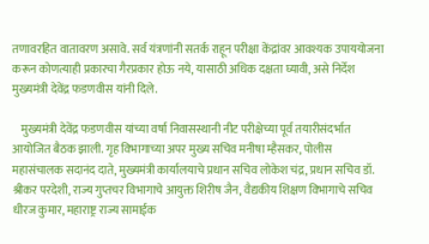तणावरहित वातावरण असावे. सर्व यंत्रणांनी सतर्क राहून परीक्षा केंद्रांवर आवश्यक उपाययोजना करून कोणत्याही प्रकारचा गैरप्रकार होऊ नये, यासाठी अधिक दक्षता घ्यावी, असे निर्देश मुख्यमंत्री देवेंद्र फडणवीस यांनी दिले.

    मुख्यमंत्री देवेंद्र फडणवीस यांच्या वर्षा निवासस्थानी नीट परीक्षेच्या पूर्व तयारीसंदर्भात आयोजित बैठक झाली. गृह विभागाच्या अपर मुख्य सचिव मनीषा म्हैसकर, पोलीस महासंचालक सदानंद दाते, मुख्यमंत्री कार्यालयाचे प्रधान सचिव लोकेश चंद्र, प्रधान सचिव डॉ. श्रीकर परदेशी, राज्य गुप्तचर विभागाचे आयुक्त शिरीष जैन, वैद्यकीय शिक्षण विभागाचे सचिव धीरज कुमार, महाराष्ट्र राज्य सामाईक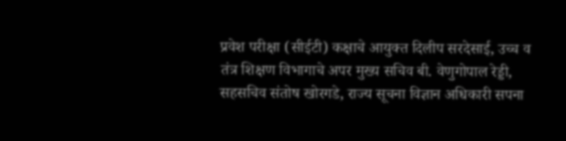प्रवेश परीक्षा (सीईटी) कक्षाचे आयुक्त दिलीप सरदेसाई, उच्च व तंत्र शिक्षण विभागाचे अपर मुख्य सचिव बी. वेणुगोपाल रेड्डी, सहसचिव संतोष खोरगडे, राज्य सूचना विज्ञान अधिकारी सपना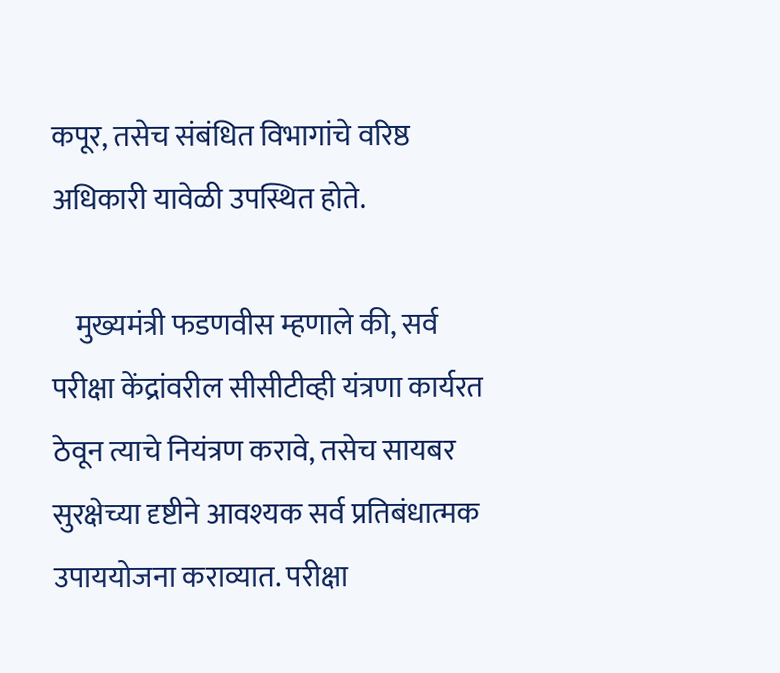कपूर, तसेच संबंधित विभागांचे वरिष्ठ अधिकारी यावेळी उपस्थित होते.

    मुख्यमंत्री फडणवीस म्हणाले की, सर्व परीक्षा केंद्रांवरील सीसीटीव्ही यंत्रणा कार्यरत ठेवून त्याचे नियंत्रण करावे, तसेच सायबर सुरक्षेच्या दृष्टीने आवश्यक सर्व प्रतिबंधात्मक उपाययोजना कराव्यात. परीक्षा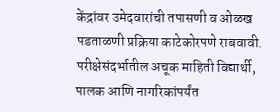केंद्रांवर उमेदवारांची तपासणी व ओळख पडताळणी प्रक्रिया काटेकोरपणे राबवावी. परीक्षेसंदर्भातील अचूक माहिती विद्यार्थी, पालक आणि नागरिकांपर्यंत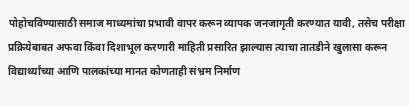पोहोचविण्यासाठी समाज माध्यमांचा प्रभावी वापर करून व्यापक जनजागृती करण्यात यावी, तसेच परीक्षा प्रक्रियेबाबत अफवा किंवा दिशाभूल करणारी माहिती प्रसारित झाल्यास त्याचा तातडीने खुलासा करून विद्यार्थ्यांच्या आणि पालकांच्या मानत कोणताही संभ्रम निर्माण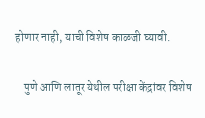होणार नाही, याची विशेष काळजी घ्यावी.

    पुणे आणि लातूर येथील परीक्षा केंद्रांवर विशेष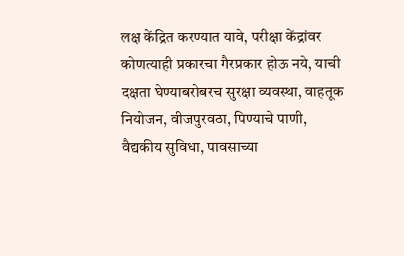लक्ष केंद्रित करण्यात यावे, परीक्षा केंद्रांवर कोणत्याही प्रकारचा गैरप्रकार होऊ नये, याची दक्षता घेण्याबरोबरच सुरक्षा व्यवस्था, वाहतूक नियोजन, वीजपुरवठा, पिण्याचे पाणी, वैद्यकीय सुविधा, पावसाच्या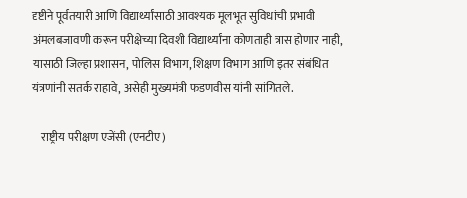दृष्टीने पूर्वतयारी आणि विद्यार्थ्यांसाठी आवश्यक मूलभूत सुविधांची प्रभावी अंमलबजावणी करून परीक्षेच्या दिवशी विद्यार्थ्यांना कोणताही त्रास होणार नाही, यासाठी जिल्हा प्रशासन, पोलिस विभाग, शिक्षण विभाग आणि इतर संबंधित यंत्रणांनी सतर्क राहावे, असेही मुख्यमंत्री फडणवीस यांनी सांगितले.

    राष्ट्रीय परीक्षण एजेंसी (एनटीए)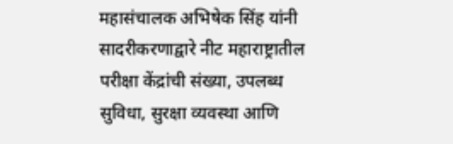महासंचालक अभिषेक सिंह यांनी सादरीकरणाद्वारे नीट महाराष्ट्रातील परीक्षा केंद्रांची संख्या, उपलब्ध सुविधा, सुरक्षा व्यवस्था आणि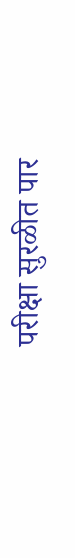परीक्षा सुरळीत पार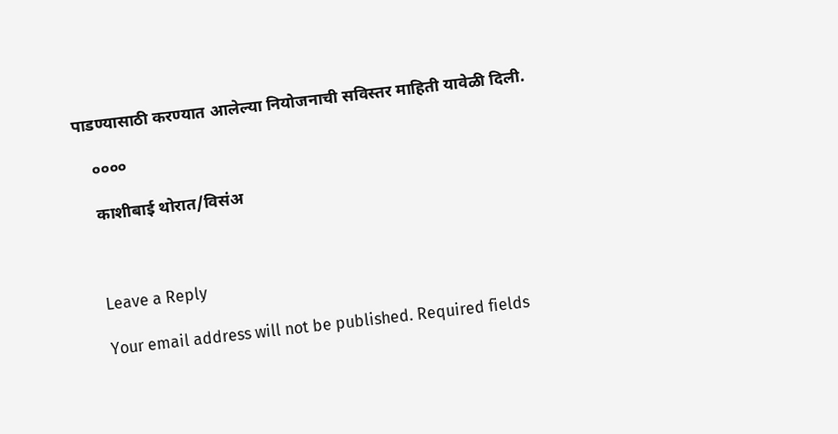पाडण्यासाठी करण्यात आलेल्या नियोजनाची सविस्तर माहिती यावेळी दिली.

    ००००

    काशीबाई थोरात/विसंअ



    Leave a Reply

    Your email address will not be published. Required fields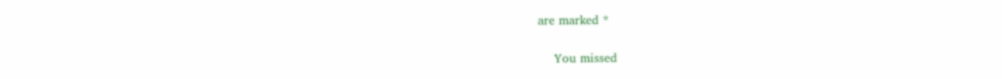are marked *

    You missed